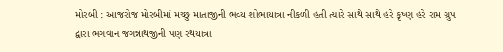મોરબી : આજરોજ મોરબીમાં મચ્છુ માતાજીની ભવ્ય શોભાયાત્રા નીકળી હતી ત્યારે સાથે સાથે હરે કૃષ્ણ હરે રામ ગ્રુપ દ્વારા ભગવાન જગન્નાથજીની પણ રથયાત્રા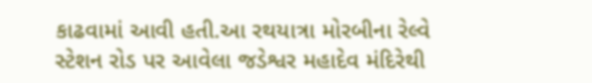કાઢવામાં આવી હતી.આ રથયાત્રા મોરબીના રેલ્વે સ્ટેશન રોડ પર આવેલા જડેશ્વર મહાદેવ મંદિરેથી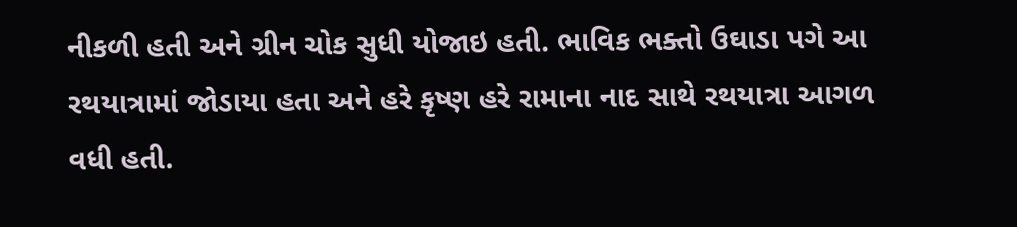નીકળી હતી અને ગ્રીન ચોક સુધી યોજાઇ હતી. ભાવિક ભક્તો ઉઘાડા પગે આ રથયાત્રામાં જોડાયા હતા અને હરે કૃષ્ણ હરે રામાના નાદ સાથે રથયાત્રા આગળ વધી હતી.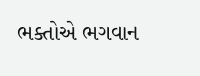ભક્તોએ ભગવાન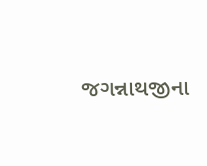જગન્નાથજીના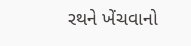રથને ખેંચવાનો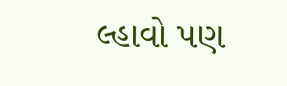લ્હાવો પણ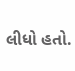લીધો હતો.